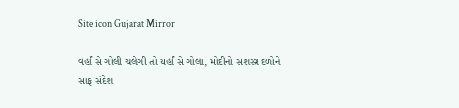Site icon Gujarat Mirror

વર્હાં સે ગોલી ચલેગી તો યર્હાં સે ગોલા, મોદીનો સશસ્ત્ર દળોને સાફ સંદેશ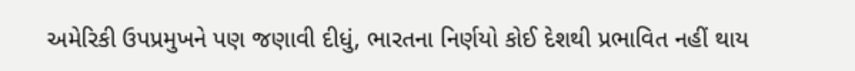અમેરિકી ઉપપ્રમુખને પણ જણાવી દીધું, ભારતના નિર્ણયો કોઈ દેશથી પ્રભાવિત નહીં થાય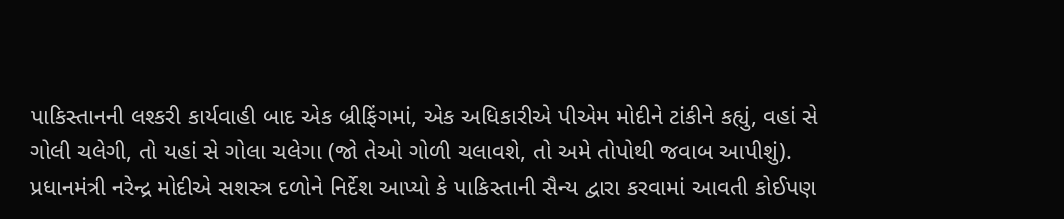પાકિસ્તાનની લશ્કરી કાર્યવાહી બાદ એક બ્રીફિંગમાં, એક અધિકારીએ પીએમ મોદીને ટાંકીને કહ્યું, વહાં સે ગોલી ચલેગી, તો યહાં સે ગોલા ચલેગા (જો તેઓ ગોળી ચલાવશે, તો અમે તોપોથી જવાબ આપીશું).
પ્રધાનમંત્રી નરેન્દ્ર મોદીએ સશસ્ત્ર દળોને નિર્દેશ આપ્યો કે પાકિસ્તાની સૈન્ય દ્વારા કરવામાં આવતી કોઈપણ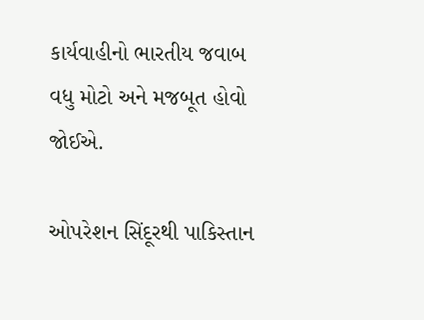કાર્યવાહીનો ભારતીય જવાબ વધુ મોટો અને મજબૂત હોવો જોઈએ.

ઓપરેશન સિંદૂરથી પાકિસ્તાન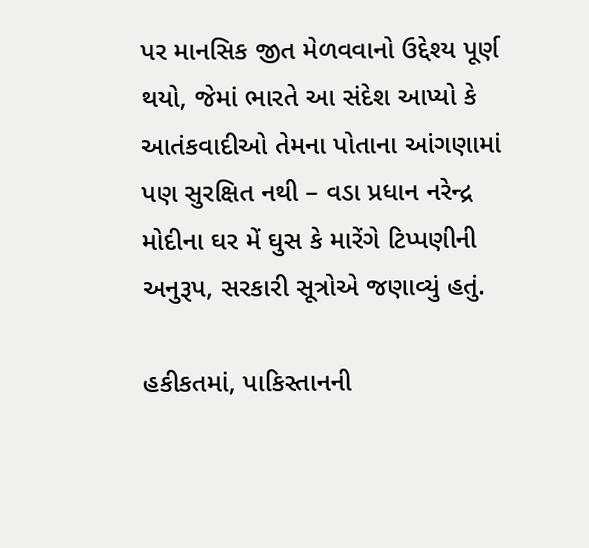પર માનસિક જીત મેળવવાનો ઉદ્દેશ્ય પૂર્ણ થયો, જેમાં ભારતે આ સંદેશ આપ્યો કે આતંકવાદીઓ તેમના પોતાના આંગણામાં પણ સુરક્ષિત નથી – વડા પ્રધાન નરેન્દ્ર મોદીના ઘર મેં ઘુસ કે મારેંગે ટિપ્પણીની અનુરૂપ, સરકારી સૂત્રોએ જણાવ્યું હતું.

હકીકતમાં, પાકિસ્તાનની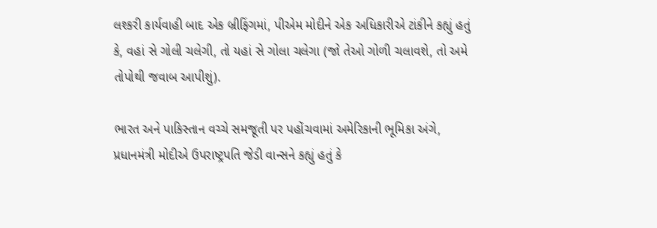લશ્કરી કાર્યવાહી બાદ એક બ્રીફિંગમાં, પીએમ મોદીને એક અધિકારીએ ટાંકીને કહ્યું હતું કે, વહાં સે ગોલી ચલેગી, તો યહાં સે ગોલા ચલેગા (જો તેઓ ગોળી ચલાવશે, તો અમે તોપોથી જવાબ આપીશું).

ભારત અને પાકિસ્તાન વચ્ચે સમજૂતી પર પહોંચવામાં અમેરિકાની ભૂમિકા અંગે, પ્રધાનમંત્રી મોદીએ ઉપરાષ્ટ્રપતિ જેડી વાન્સને કહ્યું હતું કે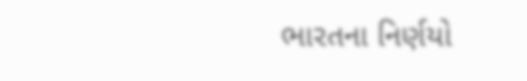ભારતના નિર્ણયો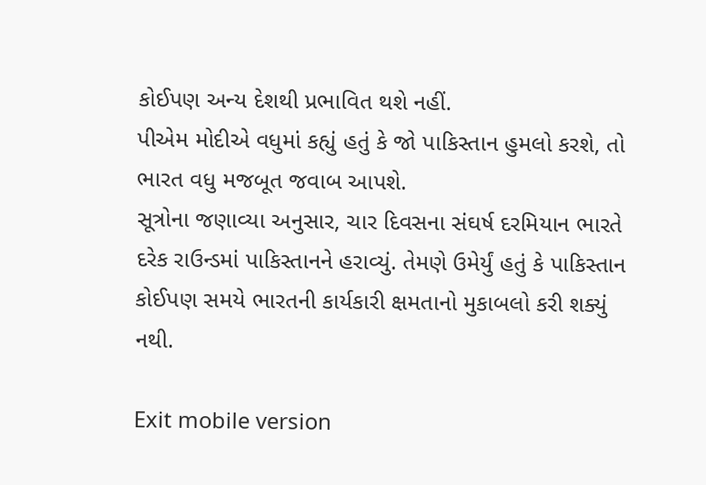કોઈપણ અન્ય દેશથી પ્રભાવિત થશે નહીં.
પીએમ મોદીએ વધુમાં કહ્યું હતું કે જો પાકિસ્તાન હુમલો કરશે, તો ભારત વધુ મજબૂત જવાબ આપશે.
સૂત્રોના જણાવ્યા અનુસાર, ચાર દિવસના સંઘર્ષ દરમિયાન ભારતે દરેક રાઉન્ડમાં પાકિસ્તાનને હરાવ્યું. તેમણે ઉમેર્યું હતું કે પાકિસ્તાન કોઈપણ સમયે ભારતની કાર્યકારી ક્ષમતાનો મુકાબલો કરી શક્યું નથી.

Exit mobile version